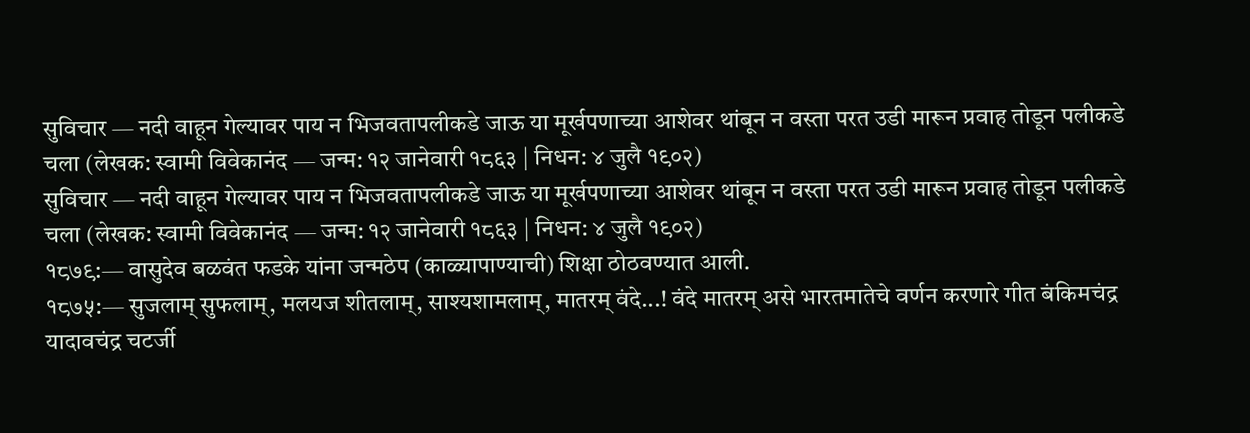सुविचार — नदी वाहून गेल्यावर पाय न भिजवतापलीकडे जाऊ या मूर्खपणाच्या आशेवर थांबून न वस्ता परत उडी मारून प्रवाह तोडून पलीकडे चला (लेखक: स्वामी विवेकानंद — जन्म: १२ जानेवारी १८६३ | निधन: ४ जुलै १९०२)
सुविचार — नदी वाहून गेल्यावर पाय न भिजवतापलीकडे जाऊ या मूर्खपणाच्या आशेवर थांबून न वस्ता परत उडी मारून प्रवाह तोडून पलीकडे चला (लेखक: स्वामी विवेकानंद — जन्म: १२ जानेवारी १८६३ | निधन: ४ जुलै १९०२)
१८७९:— वासुदेव बळवंत फडके यांना जन्मठेप (काळ्यापाण्याची) शिक्षा ठोठवण्यात आली.
१८७५:— सुजलाम् सुफलाम्, मलयज शीतलाम्, साश्यशामलाम्, मातरम् वंदे...! वंदे मातरम् असे भारतमातेचे वर्णन करणारे गीत बंकिमचंद्र यादावचंद्र चटर्जी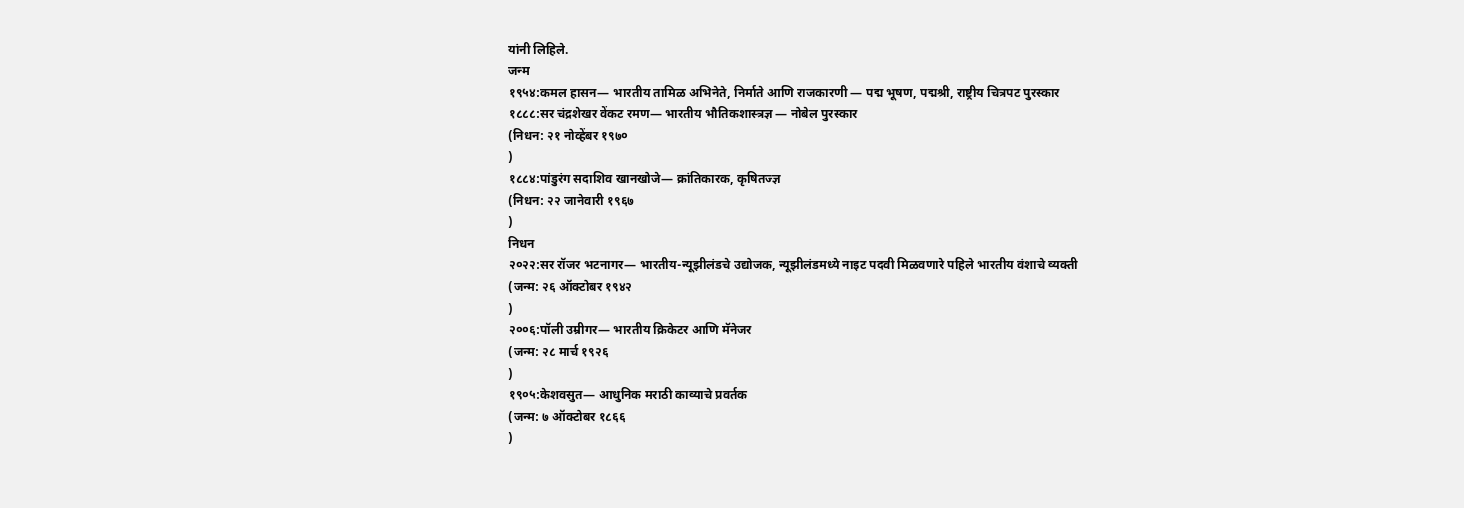यांनी लिहिले.
जन्म
१९५४:कमल हासन— भारतीय तामिळ अभिनेते, निर्माते आणि राजकारणी — पद्म भूषण, पद्मश्री, राष्ट्रीय चित्रपट पुरस्कार
१८८८:सर चंद्रशेखर वेंकट रमण— भारतीय भौतिकशास्त्रज्ञ — नोबेल पुरस्कार
(निधन: २१ नोव्हेंबर १९७०
)
१८८४:पांडुरंग सदाशिव खानखोजे— क्रांतिकारक, कृषितज्ज्ञ
(निधन: २२ जानेवारी १९६७
)
निधन
२०२२:सर रॉजर भटनागर— भारतीय-न्यूझीलंडचे उद्योजक, न्यूझीलंडमध्ये नाइट पदवी मिळवणारे पहिले भारतीय वंशाचे व्यक्ती
(जन्म: २६ ऑक्टोबर १९४२
)
२००६:पॉली उम्रीगर— भारतीय क्रिकेटर आणि मॅनेजर
(जन्म: २८ मार्च १९२६
)
१९०५:केशवसुत— आधुनिक मराठी काव्याचे प्रवर्तक
(जन्म: ७ ऑक्टोबर १८६६
)